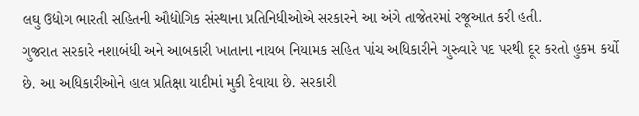લઘુ ઉદ્યોગ ભારતી સહિતની ઔદ્યોગિક સંસ્થાના પ્રતિનિધીઓએ સરકારને આ અંગે તાજેતરમાં રજૂઆત કરી હતી.
ગુજરાત સરકારે નશાબંધી અને આબકારી ખાતાના નાયબ નિયામક સહિત પાંચ અધિકારીને ગુરુવારે પદ પરથી દૂર કરતો હુકમ કર્યો છે. આ અધિકારીઓને હાલ પ્રતિક્ષા યાદીમાં મુકી દેવાયા છે. સરકારી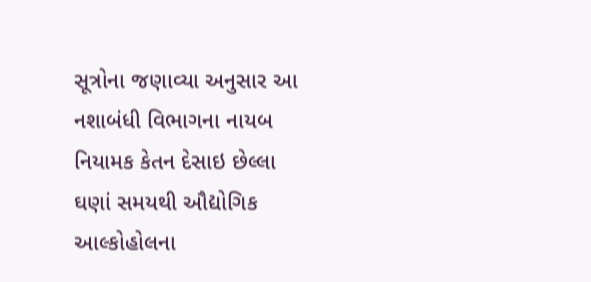સૂત્રોના જણાવ્યા અનુસાર આ નશાબંધી વિભાગના નાયબ નિયામક કેતન દેસાઇ છેલ્લા ઘણાં સમયથી ઔદ્યોગિક આલ્કોહોલના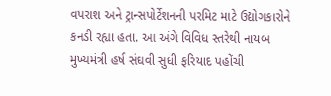વપરાશ અને ટ્રાન્સપોર્ટેશનની પરમિટ માટે ઉદ્યોગકારોને કનડી રહ્યા હતા. આ અંગે વિવિધ સ્તરેથી નાયબ મુખ્યમંત્રી હર્ષ સંઘવી સુધી ફરિયાદ પહોંચી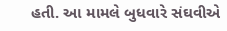હતી. આ મામલે બુધવારે સંઘવીએ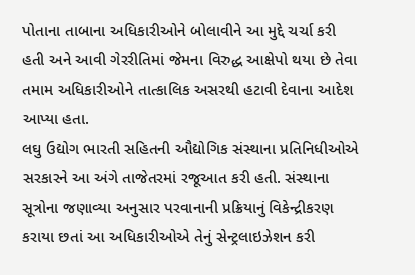પોતાના તાબાના અધિકારીઓને બોલાવીને આ મુદ્દે ચર્ચા કરી હતી અને આવી ગેરરીતિમાં જેમના વિરુદ્ધ આક્ષેપો થયા છે તેવા તમામ અધિકારીઓને તાત્કાલિક અસરથી હટાવી દેવાના આદેશ આપ્યા હતા.
લઘુ ઉદ્યોગ ભારતી સહિતની ઔદ્યોગિક સંસ્થાના પ્રતિનિધીઓએ સરકારને આ અંગે તાજેતરમાં રજૂઆત કરી હતી. સંસ્થાના સૂત્રોના જણાવ્યા અનુસાર પરવાનાની પ્રક્રિયાનું વિકેન્દ્રીકરણ કરાયા છતાં આ અધિકારીઓએ તેનું સેન્ટ્રલાઇઝેશન કરી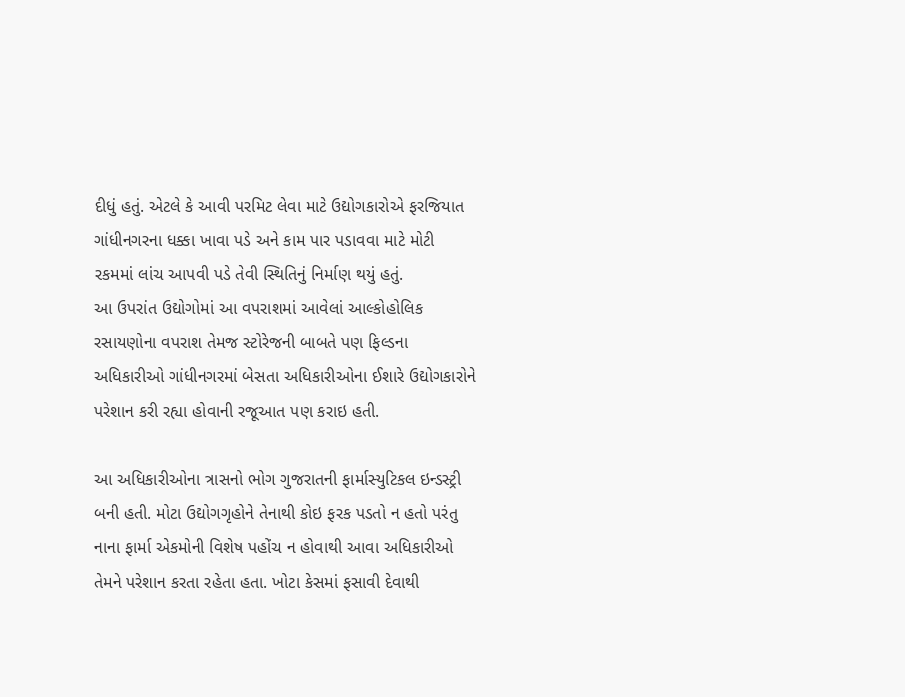દીધું હતું. એટલે કે આવી પરમિટ લેવા માટે ઉદ્યોગકારોએ ફરજિયાત ગાંધીનગરના ધક્કા ખાવા પડે અને કામ પાર પડાવવા માટે મોટી રકમમાં લાંચ આપવી પડે તેવી સ્થિતિનું નિર્માણ થયું હતું.
આ ઉપરાંત ઉદ્યોગોમાં આ વપરાશમાં આવેલાં આલ્કોહોલિક રસાયણોના વપરાશ તેમજ સ્ટોરેજની બાબતે પણ ફિલ્ડના અધિકારીઓ ગાંધીનગરમાં બેસતા અધિકારીઓના ઈશારે ઉદ્યોગકારોને પરેશાન કરી રહ્યા હોવાની રજૂઆત પણ કરાઇ હતી.

આ અધિકારીઓના ત્રાસનો ભોગ ગુજરાતની ફાર્માસ્યુટિકલ ઇન્ડસ્ટ્રી બની હતી. મોટા ઉદ્યોગગૃહોને તેનાથી કોઇ ફરક પડતો ન હતો પરંતુ નાના ફાર્મા એકમોની વિશેષ પહોંચ ન હોવાથી આવા અધિકારીઓ તેમને પરેશાન કરતા રહેતા હતા. ખોટા કેસમાં ફસાવી દેવાથી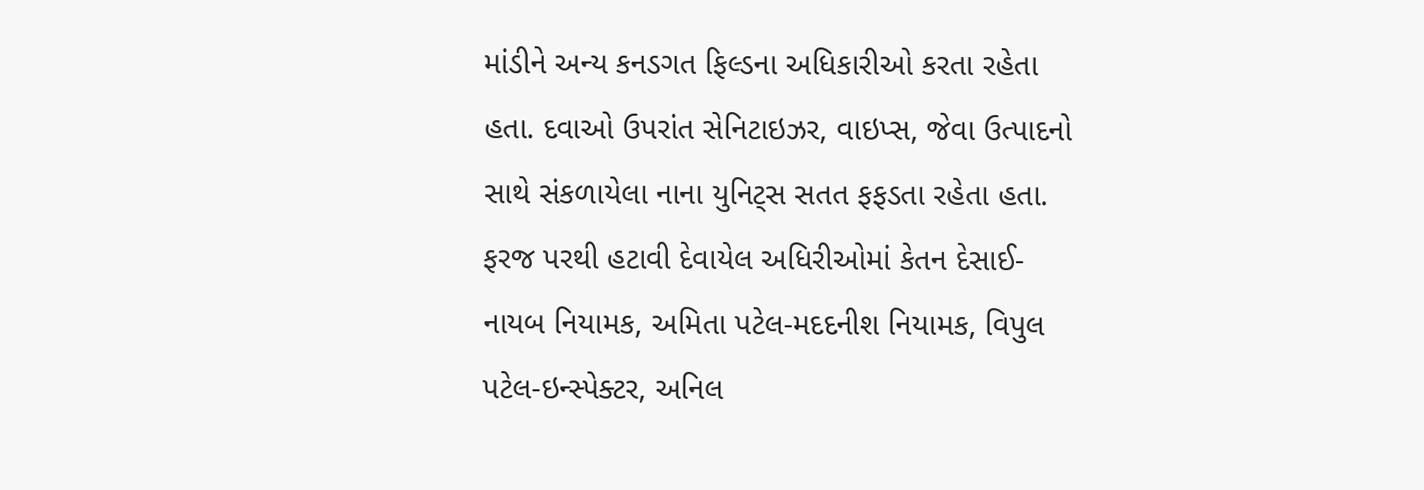માંડીને અન્ય કનડગત ફિલ્ડના અધિકારીઓ કરતા રહેતા હતા. દવાઓ ઉપરાંત સેનિટાઇઝર, વાઇપ્સ, જેવા ઉત્પાદનો સાથે સંકળાયેલા નાના યુનિટ્સ સતત ફફડતા રહેતા હતા.
ફરજ પરથી હટાવી દેવાયેલ અધિરીઓમાં કેતન દેસાઈ- નાયબ નિયામક, અમિતા પટેલ-મદદનીશ નિયામક, વિપુલ પટેલ-ઇન્સ્પેક્ટર, અનિલ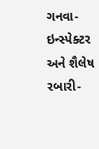ગનવા-ઇન્સ્પેક્ટર અને શૈલેષ રબારી-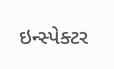ઇન્સ્પેક્ટર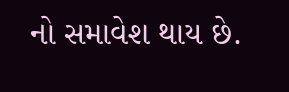નો સમાવેશ થાય છે.